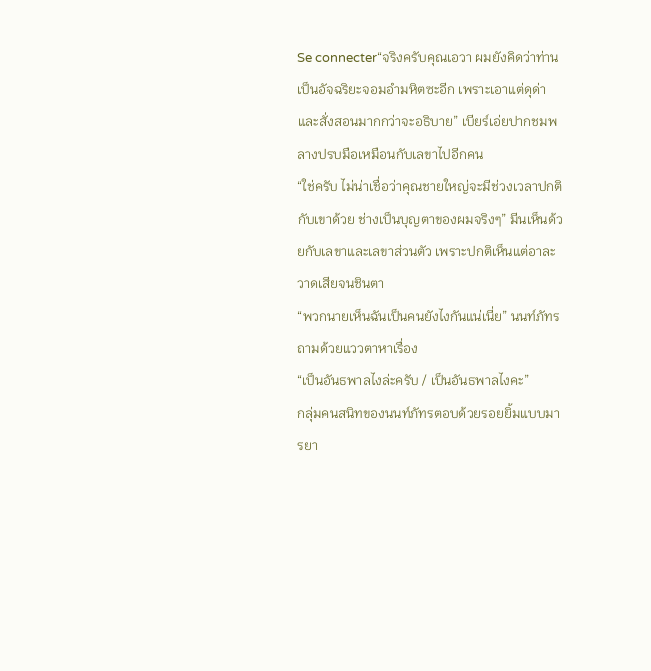Se connecter“จริงครับคุณเอวา ผมยังคิดว่าท่านเป็นอัจฉริยะจอมอำมหิตซะอีก เพราะเอาแต่ดุด่าและสั่งสอนมากกว่าจะอธิบาย” เบียร์เอ่ยปากชมพลางปรบมือเหมือนกับเลขาไปอีกคน
“ใช่ครับ ไม่น่าเชื่อว่าคุณชายใหญ่จะมีช่วงเวลาปกติกับเขาด้วย ช่างเป็นบุญตาของผมจริงๆ” มีนเห็นด้วยกับเลขาและเลขาส่วนตัว เพราะปกติเห็นแต่อาละวาดเสียจนชินตา
“พวกนายเห็นฉันเป็นคนยังไงกันแน่เนี่ย” นนท์ภัทรถามด้วยแววตาหาเรื่อง
“เป็นอันธพาลไงล่ะครับ / เป็นอันธพาลไงคะ”
กลุ่มคนสนิทของนนท์ภัทรตอบด้วยรอยยิ้มแบบมารยา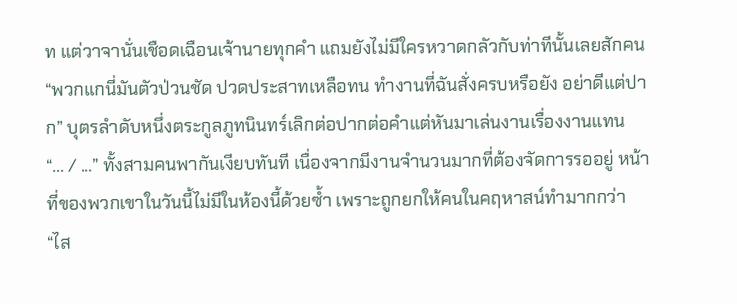ท แต่วาจานั่นเชือดเฉือนเจ้านายทุกคำ แถมยังไม่มีใครหวาดกลัวกับท่าทีนั้นเลยสักคน
“พวกแกนี่มันตัวป่วนชัด ปวดประสาทเหลือทน ทำงานที่ฉันสั่งครบหรือยัง อย่าดีแต่ปาก” บุตรลำดับหนึ่งตระกูลภูทนินทร์เลิกต่อปากต่อคำแต่หันมาเล่นงานเรื่องงานแทน
“... / ...” ทั้งสามคนพากันเงียบทันที เนื่องจากมีงานจำนวนมากที่ต้องจัดการรออยู่ หน้าที่ของพวกเขาในวันนี้ไม่มีในห้องนี้ด้วยซ้ำ เพราะถูกยกให้คนในคฤหาสน์ทำมากกว่า
“ไส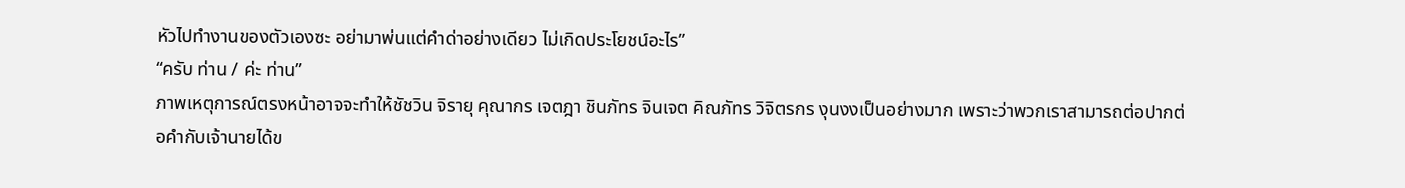หัวไปทำงานของตัวเองซะ อย่ามาพ่นแต่คำด่าอย่างเดียว ไม่เกิดประโยชน์อะไร”
“ครับ ท่าน / ค่ะ ท่าน”
ภาพเหตุการณ์ตรงหน้าอาจจะทำให้ชัชวิน จิรายุ คุณากร เจตฎา ชินภัทร จินเจต คิณภัทร วิจิตรกร งุนงงเป็นอย่างมาก เพราะว่าพวกเราสามารถต่อปากต่อคำกับเจ้านายได้ข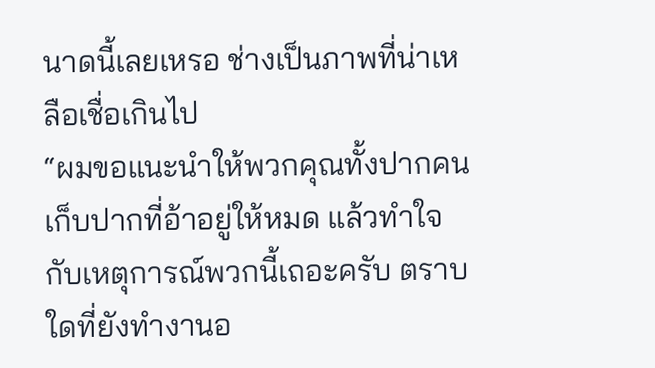นาดนี้เลยเหรอ ช่างเป็นภาพที่น่าเหลือเชื่อเกินไป
“ผมขอแนะนำให้พวกคุณทั้งปากคนเก็บปากที่อ้าอยู่ให้หมด แล้วทำใจกับเหตุการณ์พวกนี้เถอะครับ ตราบใดที่ยังทำงานอ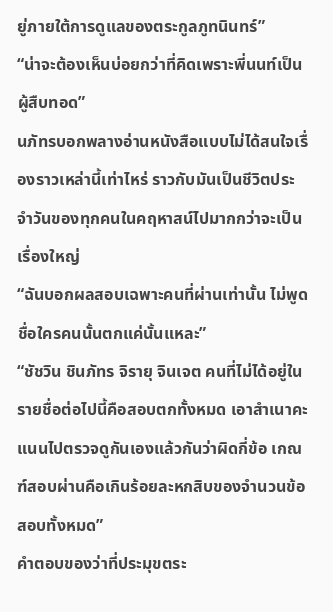ยู่ภายใต้การดูแลของตระกูลภูทนินทร์”
“น่าจะต้องเห็นบ่อยกว่าที่คิดเพราะพี่นนท์เป็นผู้สืบทอด”
นภัทรบอกพลางอ่านหนังสือแบบไม่ได้สนใจเรื่องราวเหล่านี้เท่าไหร่ ราวกับมันเป็นชีวิตประจำวันของทุกคนในคฤหาสน์ไปมากกว่าจะเป็นเรื่องใหญ่
“ฉันบอกผลสอบเฉพาะคนที่ผ่านเท่านั้น ไม่พูดชื่อใครคนนั้นตกแค่นั้นแหละ”
“ชัชวิน ชินภัทร จิรายุ จินเจต คนที่ไม่ได้อยู่ในรายชื่อต่อไปนี้คือสอบตกทั้งหมด เอาสำเนาคะแนนไปตรวจดูกันเองแล้วกันว่าผิดกี่ข้อ เกณฑ์สอบผ่านคือเกินร้อยละหกสิบของจำนวนข้อสอบทั้งหมด”
คำตอบของว่าที่ประมุขตระ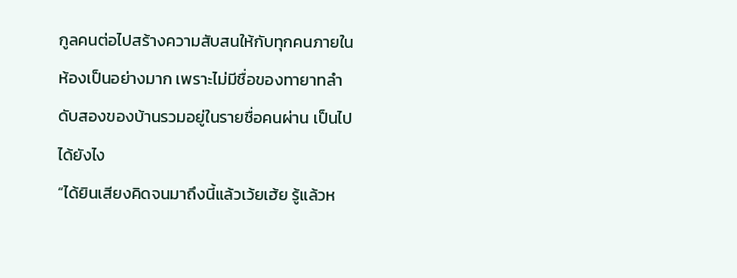กูลคนต่อไปสร้างความสับสนให้กับทุกคนภายในห้องเป็นอย่างมาก เพราะไม่มีชื่อของทายาทลำดับสองของบ้านรวมอยู่ในรายชื่อคนผ่าน เป็นไปได้ยังไง
“ได้ยินเสียงคิดจนมาถึงนี้แล้วเว้ยเฮ้ย รู้แล้วห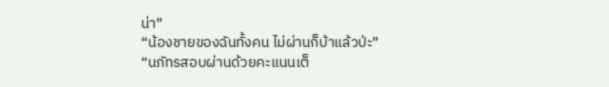น่า”
“น้องชายของฉันทั้งคน ไม่ผ่านก็บ้าแล้วป่ะ”
“นภัทรสอบผ่านด้วยคะแนนเต็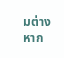มต่างหาก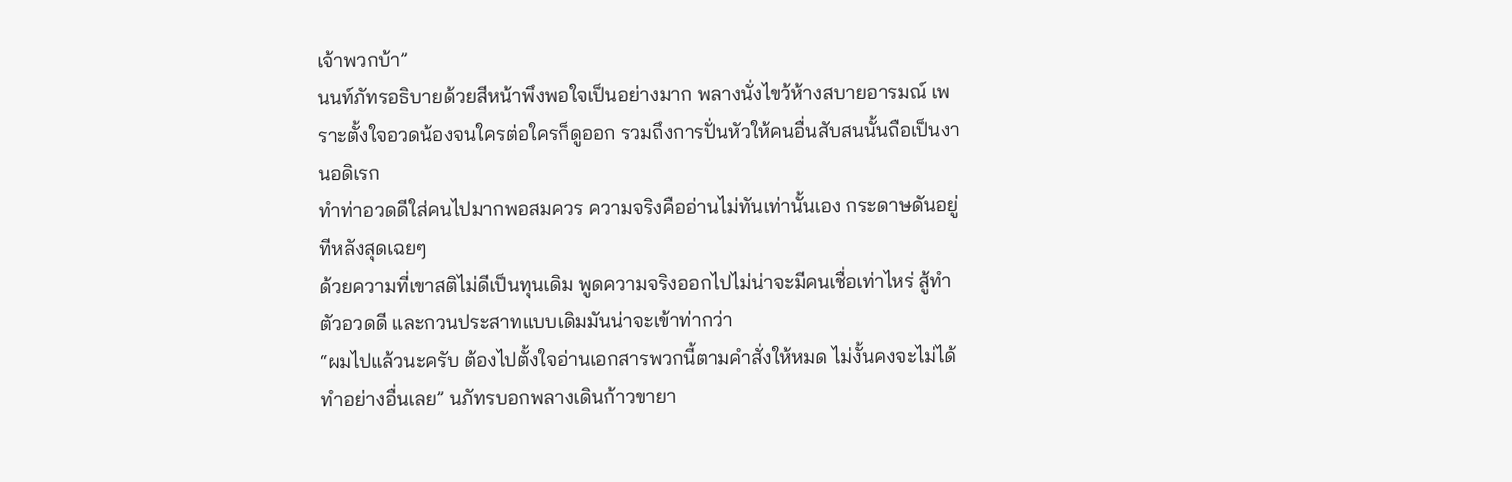เจ้าพวกบ้า”
นนท์ภัทรอธิบายด้วยสีหน้าพึงพอใจเป็นอย่างมาก พลางนั่งไขว้ห้างสบายอารมณ์ เพราะตั้งใจอวดน้องจนใครต่อใครก็ดูออก รวมถึงการปั่นหัวให้คนอื่นสับสนนั้นถือเป็นงานอดิเรก
ทำท่าอวดดีใส่คนไปมากพอสมควร ความจริงคืออ่านไม่ทันเท่านั้นเอง กระดาษดันอยู่ทีหลังสุดเฉยๆ
ด้วยความที่เขาสติไม่ดีเป็นทุนเดิม พูดความจริงออกไปไม่น่าจะมีคนเชื่อเท่าไหร่ สู้ทำตัวอวดดี และกวนประสาทแบบเดิมมันน่าจะเข้าท่ากว่า
“ผมไปแล้วนะครับ ต้องไปตั้งใจอ่านเอกสารพวกนี้ตามคำสั่งให้หมด ไม่งั้นคงจะไม่ได้ทำอย่างอื่นเลย” นภัทรบอกพลางเดินก้าวขายา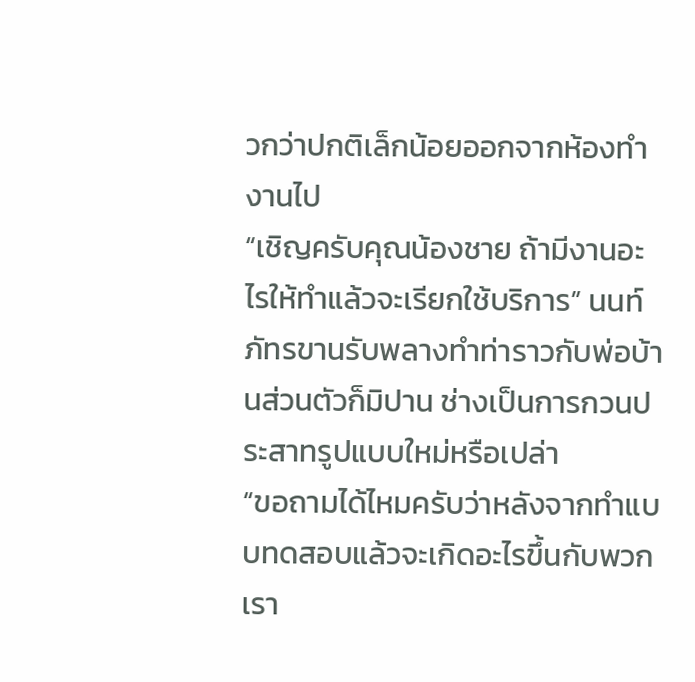วกว่าปกติเล็กน้อยออกจากห้องทำงานไป
“เชิญครับคุณน้องชาย ถ้ามีงานอะไรให้ทำแล้วจะเรียกใช้บริการ” นนท์ภัทรขานรับพลางทำท่าราวกับพ่อบ้านส่วนตัวก็มิปาน ช่างเป็นการกวนประสาทรูปแบบใหม่หรือเปล่า
“ขอถามได้ไหมครับว่าหลังจากทำแบบทดสอบแล้วจะเกิดอะไรขึ้นกับพวกเรา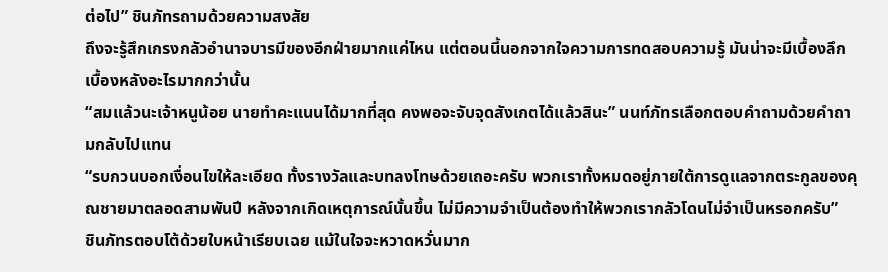ต่อไป” ชินภัทรถามด้วยความสงสัย
ถึงจะรู้สึกเกรงกลัวอำนาจบารมีของอีกฝ่ายมากแค่ไหน แต่ตอนนี้นอกจากใจความการทดสอบความรู้ มันน่าจะมีเบื้องลึกเบื้องหลังอะไรมากกว่านั้น
“สมแล้วนะเจ้าหนูน้อย นายทำคะแนนได้มากที่สุด คงพอจะจับจุดสังเกตได้แล้วสินะ” นนท์ภัทรเลือกตอบคำถามด้วยคำถามกลับไปแทน
“รบกวนบอกเงื่อนไขให้ละเอียด ทั้งรางวัลและบทลงโทษด้วยเถอะครับ พวกเราทั้งหมดอยู่ภายใต้การดูแลจากตระกูลของคุณชายมาตลอดสามพันปี หลังจากเกิดเหตุการณ์นั้นขึ้น ไม่มีความจำเป็นต้องทำให้พวกเรากลัวโดนไม่จำเป็นหรอกครับ”
ชินภัทรตอบโต้ด้วยใบหน้าเรียบเฉย แม้ในใจจะหวาดหวั่นมาก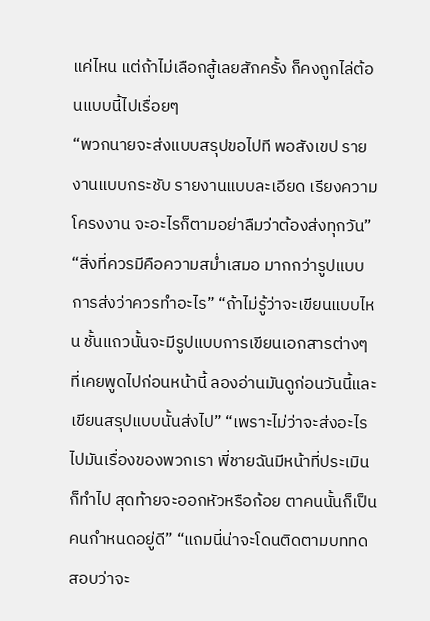แค่ไหน แต่ถ้าไม่เลือกสู้เลยสักครั้ง ก็คงถูกไล่ต้อนแบบนี้ไปเรื่อยๆ
“พวกนายจะส่งแบบสรุปขอไปที พอสังเขป รายงานแบบกระชับ รายงานแบบละเอียด เรียงความ โครงงาน จะอะไรก็ตามอย่าลืมว่าต้องส่งทุกวัน” “สิ่งที่ควรมีคือความสม่ำเสมอ มากกว่ารูปแบบการส่งว่าควรทำอะไร” “ถ้าไม่รู้ว่าจะเขียนแบบไหน ชั้นแถวนั้นจะมีรูปแบบการเขียนเอกสารต่างๆ ที่เคยพูดไปก่อนหน้านี้ ลองอ่านมันดูก่อนวันนี้และเขียนสรุปแบบนั้นส่งไป” “เพราะไม่ว่าจะส่งอะไรไปมันเรื่องของพวกเรา พี่ชายฉันมีหน้าที่ประเมินก็ทำไป สุดท้ายจะออกหัวหรือก้อย ตาคนนั้นก็เป็นคนกำหนดอยู่ดี” “แถมนี่น่าจะโดนติดตามบททดสอบว่าจะ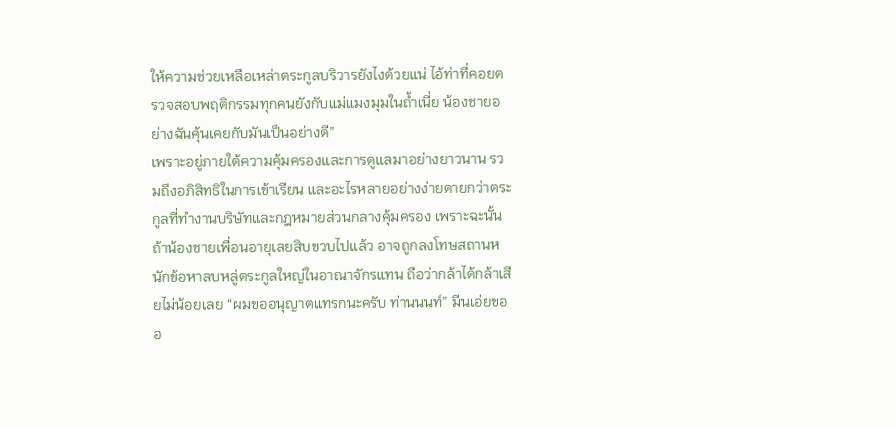ให้ความช่วยเหลือเหล่าตระกูลบริวารยังไงด้วยแน่ ไอ้ท่าที่คอยตรวจสอบพฤติกรรมทุกคนยังกับแม่แมงมุมในถ้ำเนี่ย น้องชายอย่างฉันคุ้นเคยกับมันเป็นอย่างดี”
เพราะอยู่ภายใต้ความคุ้มครองและการดูแลมาอย่างยาวนาน รวมถึงอภิสิทธิในการเข้าเรียน และอะไรหลายอย่างง่ายดายกว่าตระกูลที่ทำงานบริษัทและกฎหมายส่วนกลางคุ้มครอง เพราะฉะนั้นถ้าน้องชายเพื่อนอายุเลยสิบขวบไปแล้ว อาจถูกลงโทษสถานหนักข้อหาลบหลู่ตระกูลใหญ่ในอาณาจักรแทน ถือว่ากล้าได้กล้าเสียไม่น้อยเลย “ผมขออนุญาตแทรกนะครับ ท่านนนท์” มีนเอ่ยขออ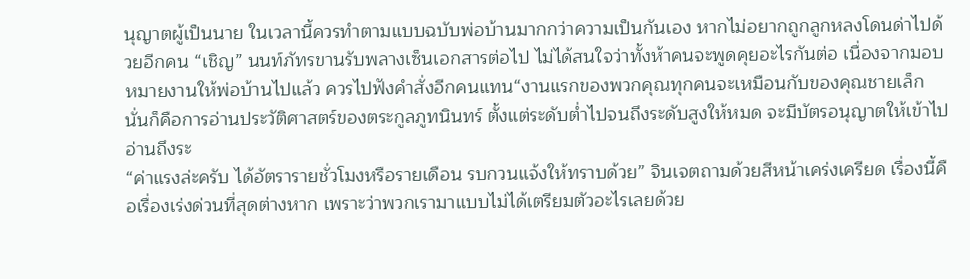นุญาตผู้เป็นนาย ในเวลานี้ควรทำตามแบบฉบับพ่อบ้านมากกว่าความเป็นกันเอง หากไม่อยากถูกลูกหลงโดนด่าไปด้วยอีกคน “เชิญ” นนท์ภัทรขานรับพลางเซ็นเอกสารต่อไป ไม่ได้สนใจว่าทั้งห้าคนจะพูดคุยอะไรกันต่อ เนื่องจากมอบหมายงานให้พ่อบ้านไปแล้ว ควรไปฟังคำสั่งอีกคนแทน“งานแรกของพวกคุณทุกคนจะเหมือนกับของคุณชายเล็ก นั่นก็คือการอ่านประวัติศาสตร์ของตระกูลภูทนินทร์ ตั้งแต่ระดับต่ำไปจนถึงระดับสูงให้หมด จะมีบัตรอนุญาตให้เข้าไปอ่านถึงระ
“ค่าแรงล่ะครับ ได้อัตรารายชั่วโมงหรือรายเดือน รบกวนแจ้งให้ทราบด้วย” จินเจตถามด้วยสีหน้าเคร่งเครียด เรื่องนี้คือเรื่องเร่งด่วนที่สุดต่างหาก เพราะว่าพวกเรามาแบบไม่ได้เตรียมตัวอะไรเลยด้วย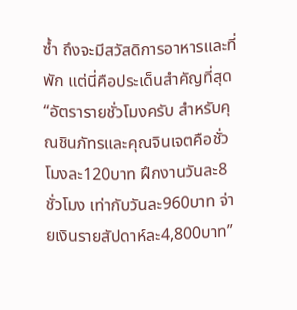ซ้ำ ถึงจะมีสวัสดิการอาหารและที่พัก แต่นี่คือประเด็นสำคัญที่สุด “อัตรารายชั่วโมงครับ สำหรับคุณชินภัทรและคุณจินเจตคือชั่วโมงละ120บาท ฝึกงานวันละ8ชั่วโมง เท่ากับวันละ960บาท จ่ายเงินรายสัปดาห์ละ4,800บาท”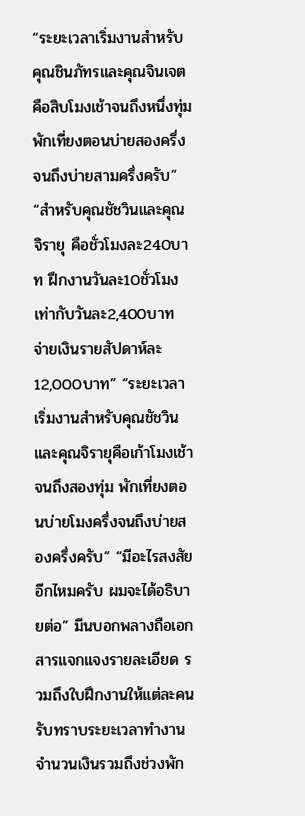“ระยะเวลาเริ่มงานสำหรับคุณชินภัทรและคุณจินเจตคือสิบโมงเช้าจนถึงหนึ่งทุ่ม พักเที่ยงตอนบ่ายสองครึ่งจนถึงบ่ายสามครึ่งครับ” “สำหรับคุณชัชวินและคุณจิรายุ คือชั่วโมงละ240บาท ฝึกงานวันละ10ชั่วโมง เท่ากับวันละ2,400บาท จ่ายเงินรายสัปดาห์ละ12,000บาท” “ระยะเวลาเริ่มงานสำหรับคุณชัชวินและคุณจิรายุคือเก้าโมงเช้าจนถึงสองทุ่ม พักเที่ยงตอนบ่ายโมงครึ่งจนถึงบ่ายสองครึ่งครับ” “มีอะไรสงสัยอีกไหมครับ ผมจะได้อธิบายต่อ” มีนบอกพลางถือเอกสารแจกแจงรายละเอียด รวมถึงใบฝึกงานให้แต่ละคนรับทราบระยะเวลาทำงาน จำนวนเงินรวมถึงช่วงพัก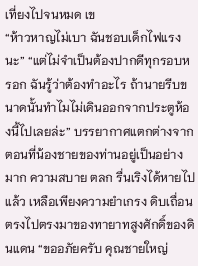เที่ยงไปจนหมด เข
“ห้าวหาญไม่เบา ฉันชอบเด็กไฟแรงนะ” “แต่ไม่จำเป็นต้องปากดีทุกรอบหรอก ฉันรู้ว่าต้องทำอะไร ถ้านายรีบขนาดนั้นทำไมไม่เดินออกจากประตูห้องนี้ไปเลยล่ะ” บรรยากาศแตกต่างจากตอนที่น้องชายของท่านอยู่เป็นอย่างมาก ความสบาย ตลก รื่นเริงได้หายไปแล้ว เหลือเพียงความยำเกรง ดิบเถื่อน ตรงไปตรงมาของทายาทสูงศักดิ์ของดินแดน “ขออภัยครับ คุณชายใหญ่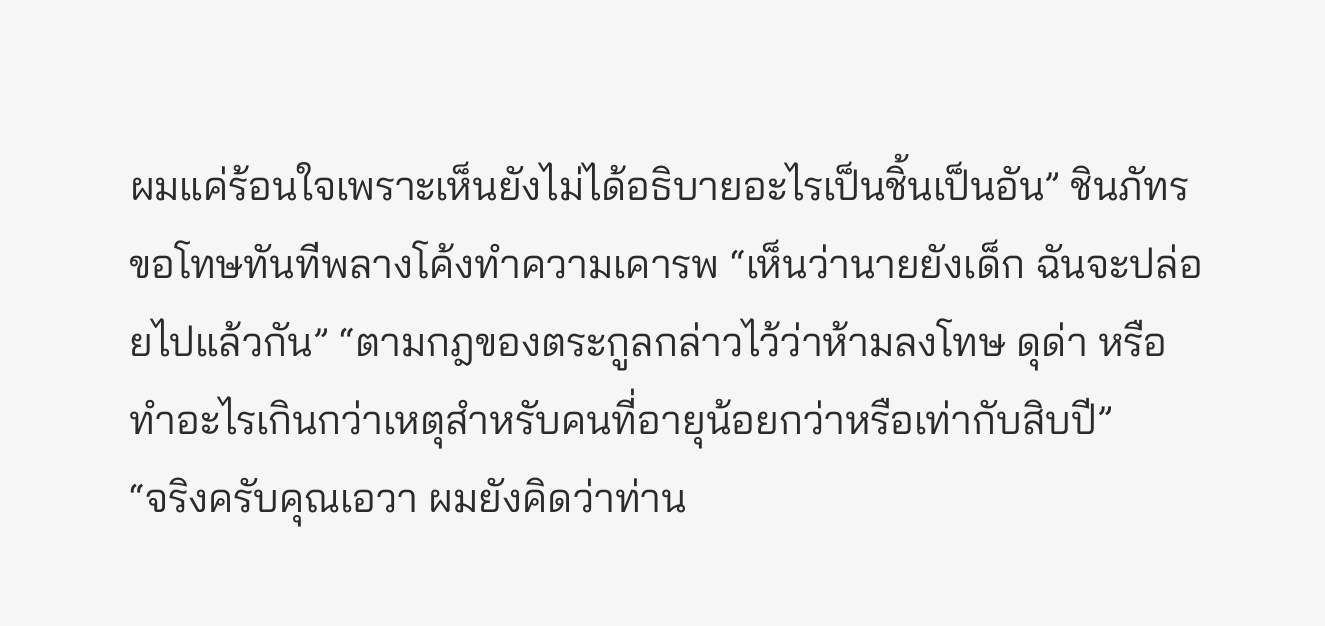ผมแค่ร้อนใจเพราะเห็นยังไม่ได้อธิบายอะไรเป็นชิ้นเป็นอัน” ชินภัทรขอโทษทันทีพลางโค้งทำความเคารพ “เห็นว่านายยังเด็ก ฉันจะปล่อยไปแล้วกัน” “ตามกฎของตระกูลกล่าวไว้ว่าห้ามลงโทษ ดุด่า หรือทำอะไรเกินกว่าเหตุสำหรับคนที่อายุน้อยกว่าหรือเท่ากับสิบปี”
“จริงครับคุณเอวา ผมยังคิดว่าท่าน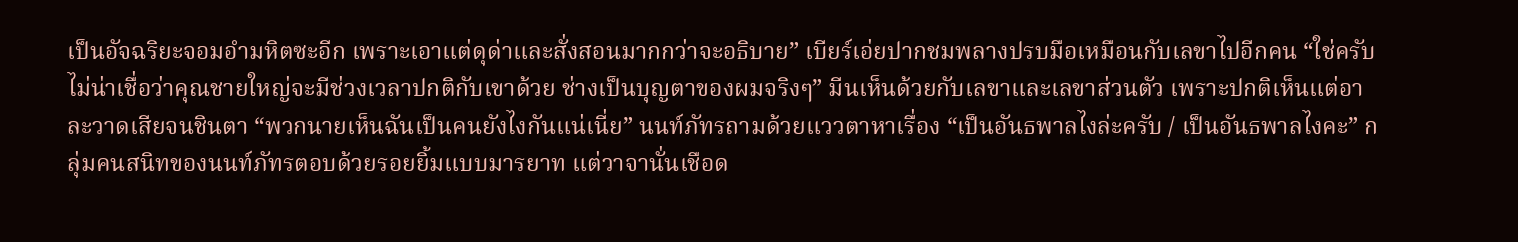เป็นอัจฉริยะจอมอำมหิตซะอีก เพราะเอาแต่ดุด่าและสั่งสอนมากกว่าจะอธิบาย” เบียร์เอ่ยปากชมพลางปรบมือเหมือนกับเลขาไปอีกคน “ใช่ครับ ไม่น่าเชื่อว่าคุณชายใหญ่จะมีช่วงเวลาปกติกับเขาด้วย ช่างเป็นบุญตาของผมจริงๆ” มีนเห็นด้วยกับเลขาและเลขาส่วนตัว เพราะปกติเห็นแต่อาละวาดเสียจนชินตา “พวกนายเห็นฉันเป็นคนยังไงกันแน่เนี่ย” นนท์ภัทรถามด้วยแววตาหาเรื่อง “เป็นอันธพาลไงล่ะครับ / เป็นอันธพาลไงคะ” กลุ่มคนสนิทของนนท์ภัทรตอบด้วยรอยยิ้มแบบมารยาท แต่วาจานั่นเชือด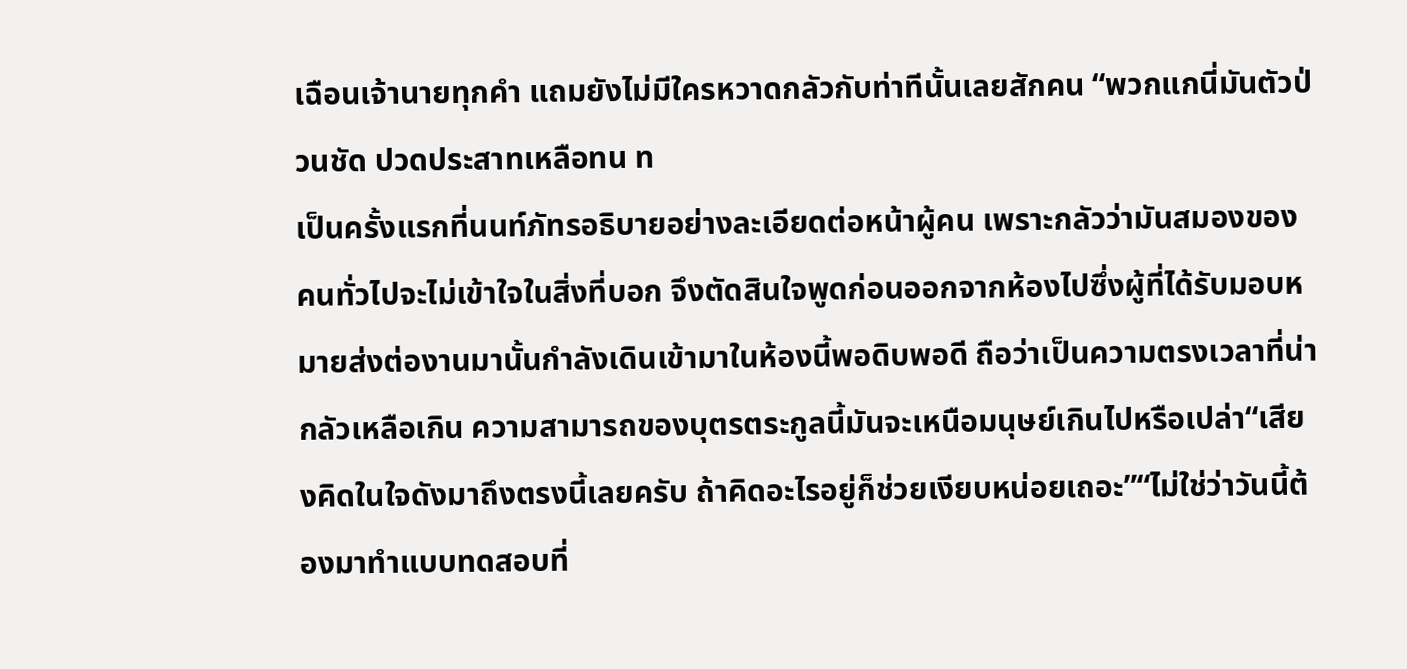เฉือนเจ้านายทุกคำ แถมยังไม่มีใครหวาดกลัวกับท่าทีนั้นเลยสักคน “พวกแกนี่มันตัวป่วนชัด ปวดประสาทเหลือทน ท
เป็นครั้งแรกที่นนท์ภัทรอธิบายอย่างละเอียดต่อหน้าผู้คน เพราะกลัวว่ามันสมองของคนทั่วไปจะไม่เข้าใจในสิ่งที่บอก จึงตัดสินใจพูดก่อนออกจากห้องไปซึ่งผู้ที่ได้รับมอบหมายส่งต่องานมานั้นกำลังเดินเข้ามาในห้องนี้พอดิบพอดี ถือว่าเป็นความตรงเวลาที่น่ากลัวเหลือเกิน ความสามารถของบุตรตระกูลนี้มันจะเหนือมนุษย์เกินไปหรือเปล่า“เสียงคิดในใจดังมาถึงตรงนี้เลยครับ ถ้าคิดอะไรอยู่ก็ช่วยเงียบหน่อยเถอะ”“ไม่ใช่ว่าวันนี้ต้องมาทำแบบทดสอบที่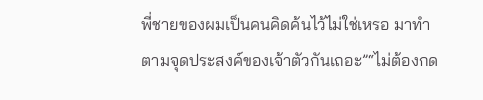พี่ชายของผมเป็นคนคิดค้นไว้ไม่ใช่เหรอ มาทำตามจุดประสงค์ของเจ้าตัวกันเถอะ”“ไม่ต้องกด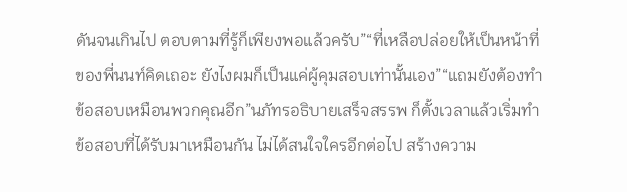ดันจนเกินไป ตอบตามที่รู้ก็เพียงพอแล้วครับ”“ที่เหลือปล่อยให้เป็นหน้าที่ของพี่นนท์คิดเถอะ ยังไงผมก็เป็นแค่ผู้คุมสอบเท่านั้นเอง”“แถมยังต้องทำข้อสอบเหมือนพวกคุณอีก”นภัทรอธิบายเสร็จสรรพ ก็ตั้งเวลาแล้วเริ่มทำข้อสอบที่ได้รับมาเหมือนกัน ไม่ได้สนใจใครอีกต่อไป สร้างความ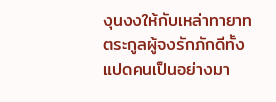งุนงงให้กับเหล่าทายาทตระกูลผู้จงรักภักดีทั้งแปดคนเป็นอย่างมา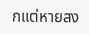กแต่หายสง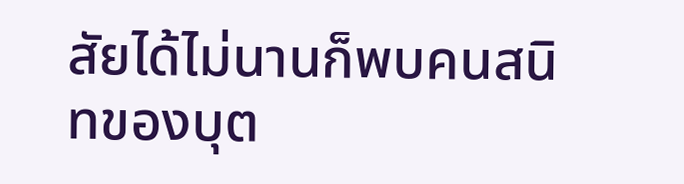สัยได้ไม่นานก็พบคนสนิทของบุต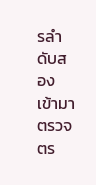รลำดับสองเข้ามาตรวจตร